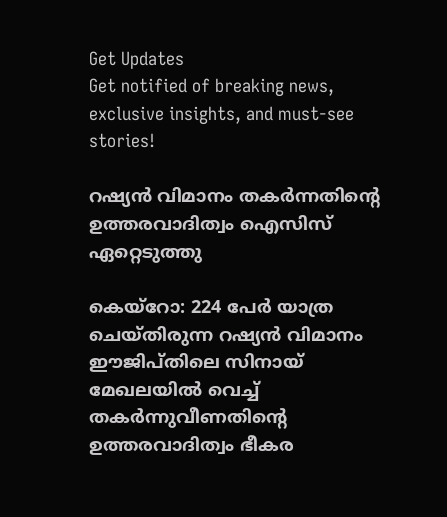Get Updates
Get notified of breaking news, exclusive insights, and must-see stories!

റഷ്യന്‍ വിമാനം തകര്‍ന്നതിന്റെ ഉത്തരവാദിത്വം ഐസിസ് ഏറ്റെടുത്തു

കെയ്‌റോ: 224 പേര്‍ യാത്ര ചെയ്തിരുന്ന റഷ്യന്‍ വിമാനം ഈജിപ്തിലെ സിനായ് മേഖലയില്‍ വെച്ച് തകര്‍ന്നുവീണതിന്റെ ഉത്തരവാദിത്വം ഭീകര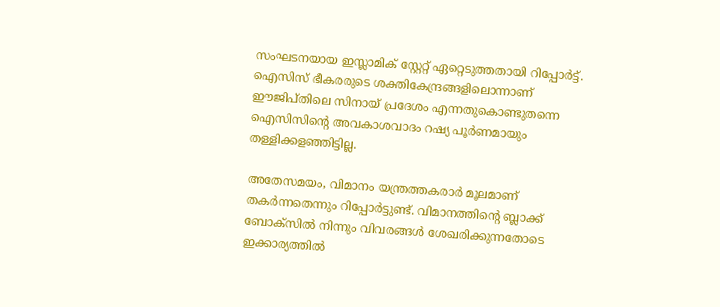സംഘടനയായ ഇസ്ലാമിക് സ്റ്റേറ്റ് ഏറ്റെടുത്തതായി റിപ്പോര്‍ട്ട്. ഐസിസ് ഭീകരരുടെ ശക്തികേന്ദ്രങ്ങളിലൊന്നാണ് ഈജിപ്തിലെ സിനായ് പ്രദേശം എന്നതുകൊണ്ടുതന്നെ ഐസിസിന്റെ അവകാശവാദം റഷ്യ പൂര്‍ണമായും തള്ളിക്കളഞ്ഞിട്ടില്ല.

അതേസമയം, വിമാനം യന്ത്രത്തകരാര്‍ മൂലമാണ് തകര്‍ന്നതെന്നും റിപ്പോര്‍ട്ടുണ്ട്. വിമാനത്തിന്റെ ബ്ലാക്ക് ബോക്‌സില്‍ നിന്നും വിവരങ്ങള്‍ ശേഖരിക്കുന്നതോടെ ഇക്കാര്യത്തില്‍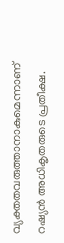വ്യക്തതവരുത്താനാകുമെന്നാണ് റഷ്യന്‍ അധികൃതരുടെ പ്രതീക്ഷ.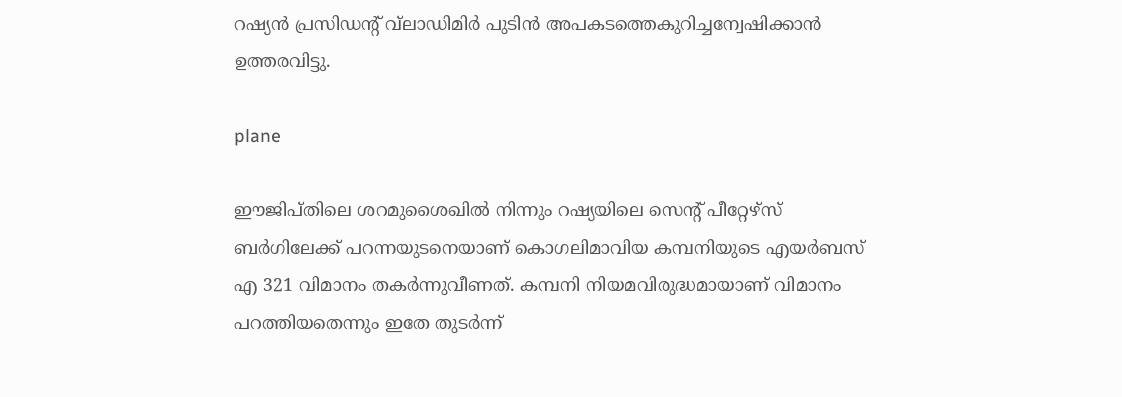റഷ്യന്‍ പ്രസിഡന്റ് വ്‌ലാഡിമിര്‍ പുടിന്‍ അപകടത്തെകുറിച്ചന്വേഷിക്കാന്‍ ഉത്തരവിട്ടു.

plane

ഈജിപ്തിലെ ശറമുശൈഖില്‍ നിന്നും റഷ്യയിലെ സെന്റ് പീറ്റേഴ്‌സ് ബര്‍ഗിലേക്ക് പറന്നയുടനെയാണ് കൊഗലിമാവിയ കമ്പനിയുടെ എയര്‍ബസ് എ 321 വിമാനം തകര്‍ന്നുവീണത്. കമ്പനി നിയമവിരുദ്ധമായാണ് വിമാനം പറത്തിയതെന്നും ഇതേ തുടര്‍ന്ന്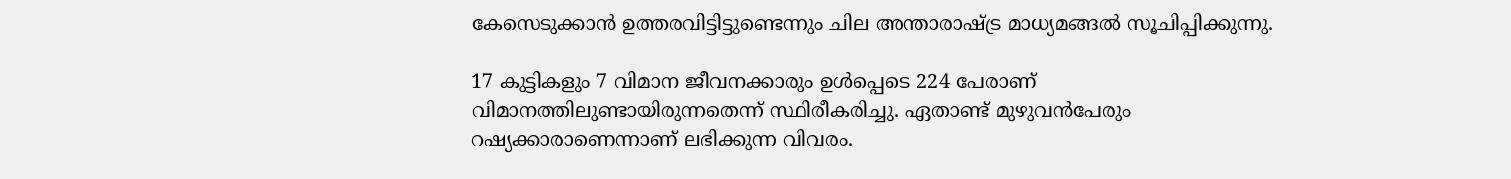കേസെടുക്കാന്‍ ഉത്തരവിട്ടിട്ടുണ്ടെന്നും ചില അന്താരാഷ്ട്ര മാധ്യമങ്ങല്‍ സൂചിപ്പിക്കുന്നു.

17 കുട്ടികളും 7 വിമാന ജീവനക്കാരും ഉള്‍പ്പെടെ 224 പേരാണ് വിമാനത്തിലുണ്ടായിരുന്നതെന്ന് സ്ഥിരീകരിച്ചു. ഏതാണ്ട് മുഴുവന്‍പേരും റഷ്യക്കാരാണെന്നാണ് ലഭിക്കുന്ന വിവരം.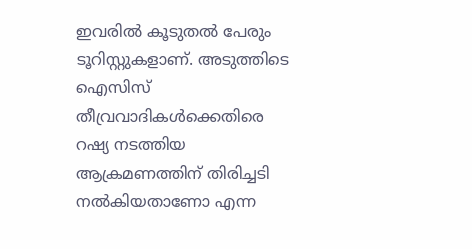ഇവരില്‍ കൂടുതല്‍ പേരും ടൂറിസ്റ്റുകളാണ്. അടുത്തിടെ ഐസിസ് തീവ്രവാദികള്‍ക്കെതിരെ റഷ്യ നടത്തിയ ആക്രമണത്തിന് തിരിച്ചടി നല്‍കിയതാണോ എന്ന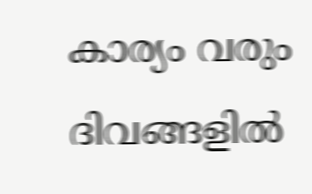കാര്യം വരും ദിവങ്ങളില്‍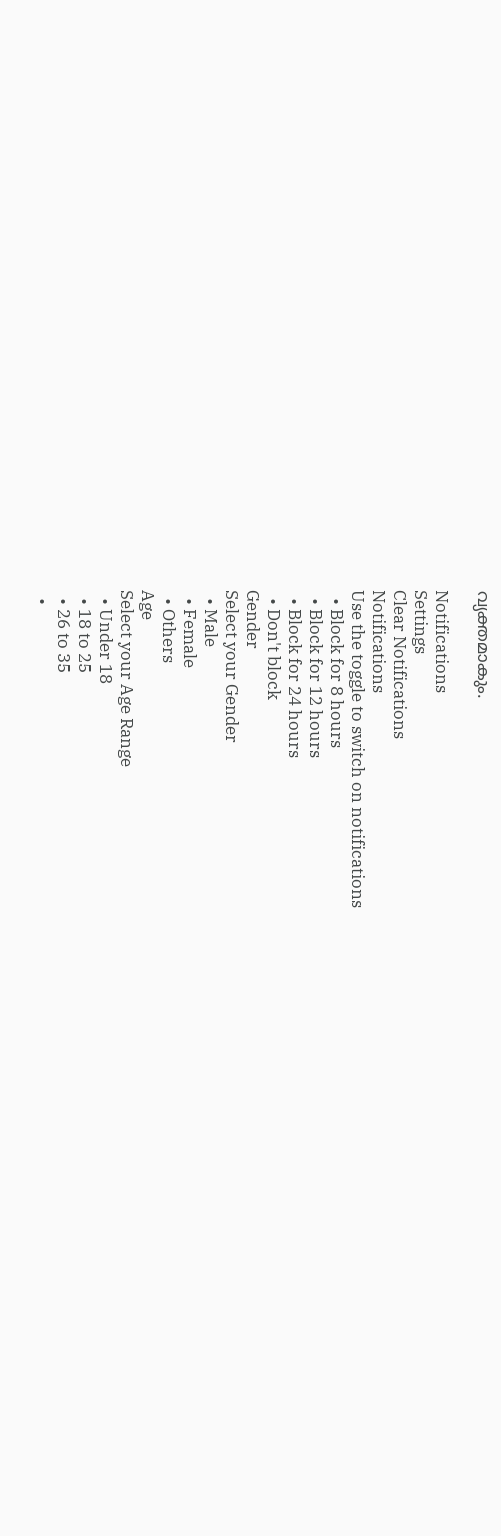വ്യക്തമാകും.

Notifications
Settings
Clear Notifications
Notifications
Use the toggle to switch on notifications
  • Block for 8 hours
  • Block for 12 hours
  • Block for 24 hours
  • Don't block
Gender
Select your Gender
  • Male
  • Female
  • Others
Age
Select your Age Range
  • Under 18
  • 18 to 25
  • 26 to 35
  •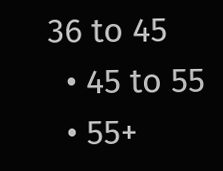36 to 45
  • 45 to 55
  • 55+